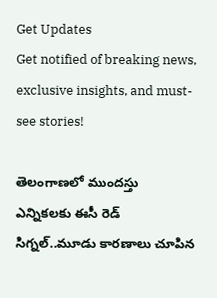Get Updates
Get notified of breaking news, exclusive insights, and must-see stories!

తెలంగాణలో ముందస్తు ఎన్నికలకు ఈసీ రెడ్ సిగ్నల్..మూడు కారణాలు చూపిన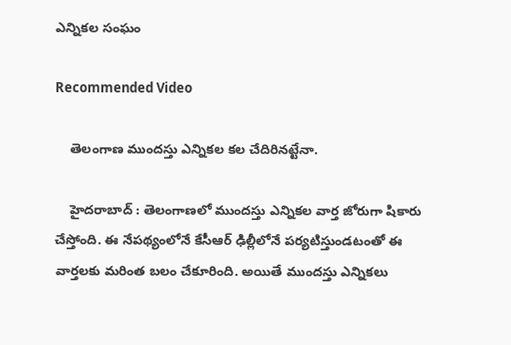ఎన్నికల సంఘం

Recommended Video

    తెలంగాణ ముందస్తు ఎన్నికల కల చేదిరినట్టేనా.

    హైదరాబాద్ : తెలంగాణలో ముందస్తు ఎన్నికల వార్త జోరుగా షికారు చేస్తోంది. ఈ నేపథ్యంలోనే కేసీఆర్ ఢిల్లీలోనే పర్యటిస్తుండటంతో ఈ వార్తలకు మరింత బలం చేకూరింది. అయితే ముందస్తు ఎన్నికలు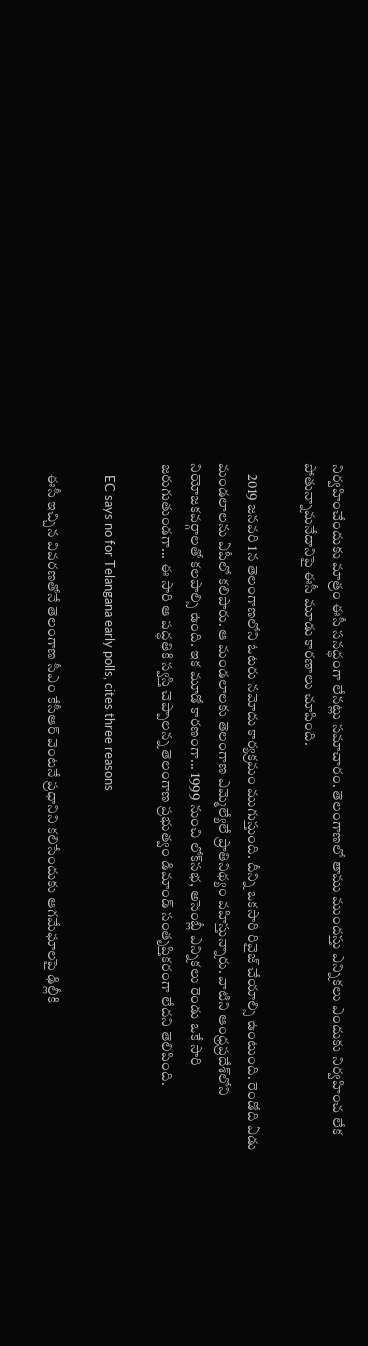నిర్వహించేందుకు మాత్రం ఈసీ సనద్ధంగా లేనట్లు సమాచారం. తెలంగాణలో తాము ముందస్తు ఎన్నికలు ఎందుకు నిర్వహించ లేక పోతున్నామనేదానిపై ఈసీ మూడు కారణాలు చూపింది.

    2019 జనవరి 1న తెలంగాణలోని ఓటరు నమోదు కార్యక్రమం ముగుస్తుంది. దీన్ని ఒకసారి రివైజ్ చేయాల్సి ఉంటుంది. రెండోది ఏడు మండలాలను ఏపీలో కలిపారు. ఆ మండలాలకు తెలంగాణ ఎమ్మెల్యేలే ప్రాతినిథ్యం వహిస్తున్నారు. వాటిని ఆంధ్రప్రదేశ్‌లోని నియోజకవర్గాలతో కలపాల్సి ఉంది. ఇక మూడో కారణంగా... 1999 నుంచి లోక్‌సభ, అసెంబ్లీ ఎన్నికలు రెండు ఒకే సారి జరుగుతుండగా... ఈ సారి ఆ పద్ధతికి స్వస్తి చెప్పాలన్న తెలంగాణ ప్రభుత్వం డిమాండ్ సంతృప్తికరంగా లేదని తెలిపింది.

    EC says no for Telangana early polls, cites three reasons

    ఈసీ ఇచ్చిన వివరణతోనే తెలంగాణ సీఎం కేసీఆర్ వెంటనే ప్రధానిని కలిసేందుకు ఆగమేఘాలపై ఢిల్లీకి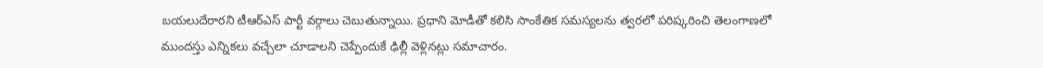బయలుదేరారని టీఆర్ఎస్ పార్టీ వర్గాలు చెబుతున్నాయి. ప్రధాని మోడీతో కలిసి సాంకేతిక సమస్యలను త్వరలో పరిష్కరించి తెలంగాణలో ముందస్తు ఎన్నికలు వచ్చేలా చూడాలని చెప్పేందుకే ఢిల్లీ వెళ్లినట్లు సమాచారం.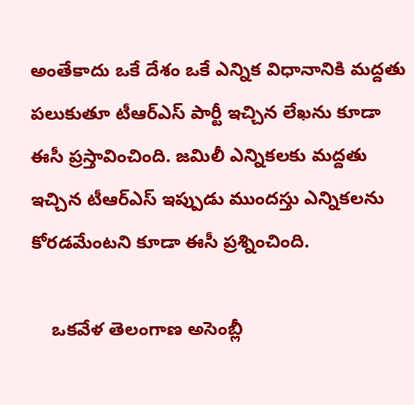అంతేకాదు ఒకే దేశం ఒకే ఎన్నిక విధానానికి మద్దతు పలుకుతూ టీఆర్ఎస్ పార్టీ ఇచ్చిన లేఖను కూడా ఈసీ ప్రస్తావించింది. జమిలీ ఎన్నికలకు మద్దతు ఇచ్చిన టీఆర్ఎస్ ఇప్పుడు ముందస్తు ఎన్నికలను కోరడమేంటని కూడా ఈసీ ప్రశ్నించింది.

    ఒకవేళ తెలంగాణ అసెంబ్లీ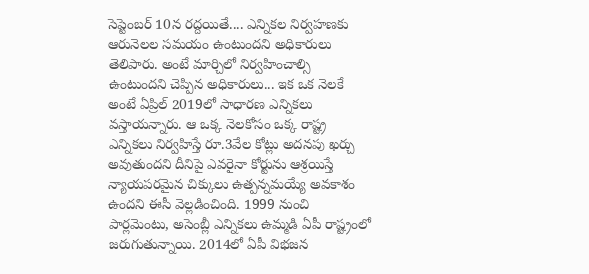సెప్టెంబర్ 10న రద్దయితే.... ఎన్నికల నిర్వహణకు ఆరునెలల సమయం ఉంటుందని అధికారులు తెలిపారు. అంటే మార్చిలో నిర్వహించాల్సి ఉంటుందని చెప్పిన అధికారులు... ఇక ఒక నెలకే అంటే ఏప్రిల్ 2019లో సాధారణ ఎన్నికలు వస్తాయన్నారు. ఆ ఒక్క నెలకోసం ఒక్క రాష్ట్ర ఎన్నికలు నిర్వహిస్తే రూ.3వేల కోట్లు అదనపు ఖర్చు అవుతుందని దీనిపై ఎవరైనా కోర్టును ఆశ్రయిస్తే న్యాయపరమైన చిక్కులు ఉత్పన్నమయ్యే అవకాశం ఉందని ఈసీ వెల్లడించింది. 1999 నుంచి పార్లమెంటు, అసెంబ్లీ ఎన్నికలు ఉమ్మడి ఏపీ రాష్ట్రంలో జరుగుతున్నాయి. 2014లో ఏపీ విభజన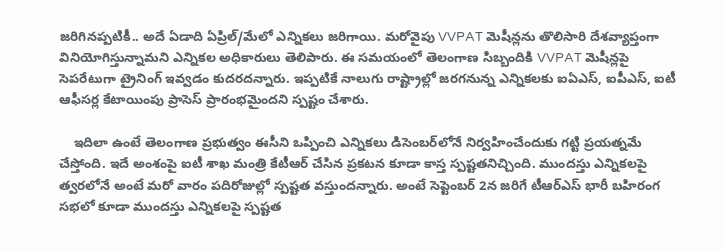జరిగినప్పటికీ.. అదే ఏడాది ఏప్రిల్/మేలో ఎన్నికలు జరిగాయి. మరోవైపు VVPAT మెషీన్లను తొలిసారి దేశవ్యాప్తంగా వినియోగిస్తున్నామని ఎన్నికల అధికారులు తెలిపారు. ఈ సమయంలో తెలంగాణ సిబ్బందికి VVPAT మెషీన్లపై సెపరేటుగా ట్రైనింగ్ ఇవ్వడం కుదరదన్నారు. ఇప్పటికే నాలుగు రాష్ట్రాల్లో జరగనున్న ఎన్నికలకు ఐఏఎస్, ఐపీఎస్, ఐటీ ఆఫీసర్ల కేటాయింపు ప్రాసెస్ ప్రారంభమైందని స్పష్టం చేశారు.

    ఇదిలా ఉంటే తెలంగాణ ప్రభుత్వం ఈసీని ఒప్పించి ఎన్నికలు డిసెంబర్‌లోనే నిర్వహించేందుకు గట్టి ప్రయత్నమే చేస్తోంది. ఇదే అంశంపై ఐటీ శాఖ మంత్రి కేటీఆర్ చేసిన ప్రకటన కూడా కాస్త స్పష్టతనిచ్చింది. ముందస్తు ఎన్నికలపై త్వరలోనే అంటే మరో వారం పదిరోజుల్లో స్పష్టత వస్తుందన్నారు. అంటే సెప్టెంబర్ 2న జరిగే టీఆర్ఎస్ భారీ బహిరంగ సభలో కూడా ముందస్తు ఎన్నికలపై స్పష్టత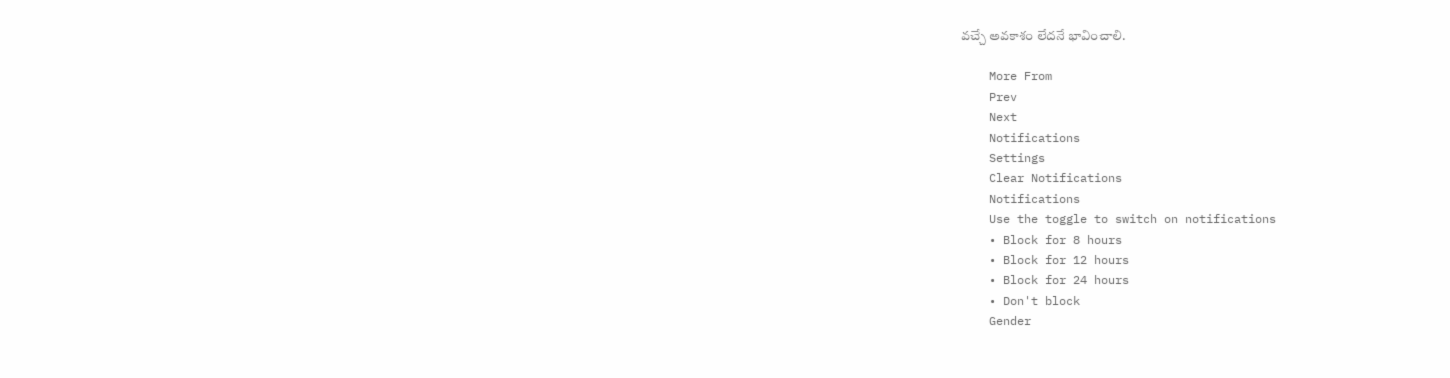వచ్చే అవకాశం లేదనే భావించాలి.

    More From
    Prev
    Next
    Notifications
    Settings
    Clear Notifications
    Notifications
    Use the toggle to switch on notifications
    • Block for 8 hours
    • Block for 12 hours
    • Block for 24 hours
    • Don't block
    Gender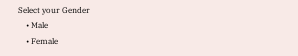Select your Gender
    • Male
    • Female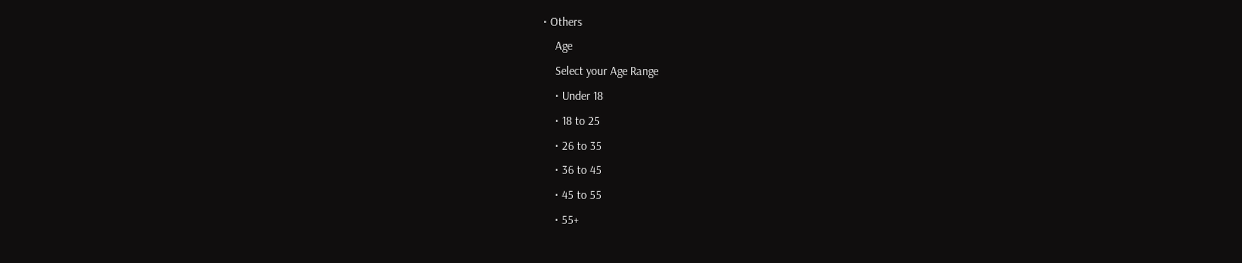• Others
    Age
    Select your Age Range
    • Under 18
    • 18 to 25
    • 26 to 35
    • 36 to 45
    • 45 to 55
    • 55+